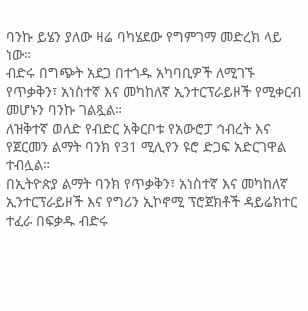ባንኩ ይሄን ያለው ዛሬ ባካሄደው የግምገማ መድረክ ላይ ነው።
ብድሩ በግጭት አደጋ በተጎዱ አካባቢዎች ለሚገኙ የጥቃቅን፣ አነስተኛ እና መካከለኛ ኢንተርፕራይዞች የሚቀርብ መሆኑን ባንኩ ገልጿል።
ለዝቅተኛ ወለድ የብድር አቅርቦቱ የአውሮፓ ኅብረት እና የጀርመን ልማት ባንክ የ31 ሚሊየን ዩሮ ድጋፍ አድርገዋል ተብሏል።
በኢትዮጵያ ልማት ባንክ የጥቃቅን፣ አነስተኛ እና መካከለኛ ኢንተርፕራይዞች እና የግሪን ኢኮኖሚ ፕሮጀክቶች ዳይሬክተር ተፈራ በፍቃዱ ብድሩ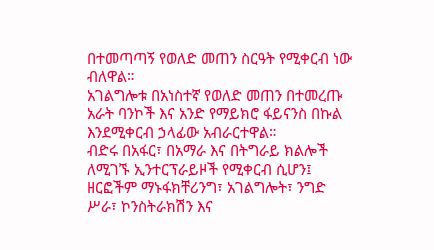በተመጣጣኝ የወለድ መጠን ስርዓት የሚቀርብ ነው ብለዋል።
አገልግሎቱ በአነስተኛ የወለድ መጠን በተመረጡ አራት ባንኮች እና አንድ የማይክሮ ፋይናንስ በኩል እንደሚቀርብ ኃላፊው አብራርተዋል።
ብድሩ በአፋር፣ በአማራ እና በትግራይ ክልሎች ለሚገኙ ኢንተርፕራይዞች የሚቀርብ ሲሆን፤ ዘርፎችም ማኑፋክቸሪንግ፣ አገልግሎት፣ ንግድ ሥራ፣ ኮንስትራክሽን እና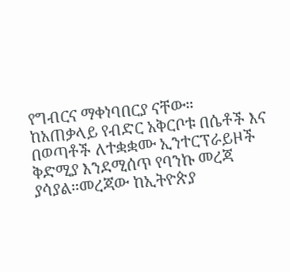የግብርና ማቀነባበርያ ናቸው።
ከአጠቃላይ የብድር አቅርቦቱ በሴቶች እና በወጣቶች ለተቋቋሙ ኢንተርፕራይዞች ቅድሚያ እንደሚሰጥ የባንኩ መረጃ ያሳያል።መረጃው ከኢትዮጵያ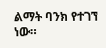ልማት ባንክ የተገኘ ነው።